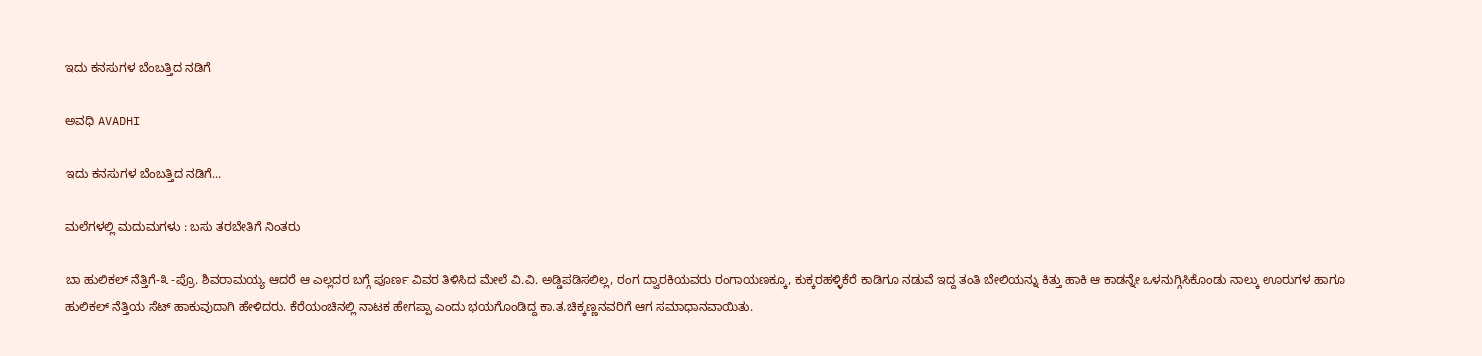ಇದು ಕನಸುಗಳ ಬೆಂಬತ್ತಿದ ನಡಿಗೆ‍

ಅವಧಿ AVADHI

ಇದು ಕನಸುಗಳ ಬೆಂಬತ್ತಿದ ನಡಿಗೆ...

ಮಲೆಗಳಲ್ಲಿ ಮದುಮಗಳು : ಬಸು ತರಬೇತಿಗೆ ನಿಂತರು

ಬಾ ಹುಲಿಕಲ್ ನೆತ್ತಿಗೆ-೩ -ಪ್ರೊ. ಶಿವರಾಮಯ್ಯ ಆದರೆ ಆ ಎಲ್ಲದರ ಬಗ್ಗೆ ಪೂರ್ಣ ವಿವರ ತಿಳಿಸಿದ ಮೇಲೆ ವಿ.ವಿ. ಅಡ್ಡಿಪಡಿಸಲಿಲ್ಲ, ರಂಗ ದ್ವಾರಕಿಯವರು ರಂಗಾಯಣಕ್ಕೂ, ಕುಕ್ಕರಹಳ್ಳಿಕೆರೆ ಕಾಡಿಗೂ ನಡುವೆ ಇದ್ದ ತಂತಿ ಬೇಲಿಯನ್ನು ಕಿತ್ತು ಹಾಕಿ ಆ ಕಾಡನ್ನೇ ಒಳನುಗ್ಗಿಸಿಕೊಂಡು ನಾಲ್ಕು ಊರುಗಳ ಹಾಗೂ ಹುಲಿಕಲ್ ನೆತ್ತಿಯ ಸೆಟ್ ಹಾಕುವುದಾಗಿ ಹೇಳಿದರು. ಕೆರೆಯಂಚಿನಲ್ಲಿ ನಾಟಕ ಹೇಗಪ್ಪಾ ಎಂದು ಭಯಗೊಂಡಿದ್ದ ಕಾ.ತ.ಚಿಕ್ಕಣ್ಣನವರಿಗೆ ಆಗ ಸಮಾಧಾನವಾಯಿತು.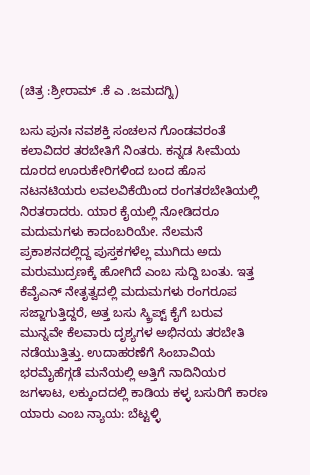(ಚಿತ್ರ :ಶ್ರೀರಾಮ್ .ಕೆ ಎ .ಜಮದಗ್ನಿ)

ಬಸು ಪುನಃ ನವಶಕ್ತಿ ಸಂಚಲನ ಗೊಂಡವರಂತೆ ಕಲಾವಿದರ ತರಬೇತಿಗೆ ನಿಂತರು. ಕನ್ನಡ ಸೀಮೆಯ ದೂರದ ಊರುಕೇರಿಗಳಿಂದ ಬಂದ ಹೊಸ ನಟನಟಿಯರು ಲವಲವಿಕೆಯಿಂದ ರಂಗತರಬೇತಿಯಲ್ಲಿ ನಿರತರಾದರು. ಯಾರ ಕೈಯಲ್ಲಿ ನೋಡಿದರೂ ಮದುಮಗಳು ಕಾದಂಬರಿಯೇ. ನೆಲಮನೆ ಪ್ರಕಾಶನದಲ್ಲಿದ್ದ ಪುಸ್ತಕಗಳೆಲ್ಲ ಮುಗಿದು ಅದು ಮರುಮುದ್ರಣಕ್ಕೆ ಹೋಗಿದೆ ಎಂಬ ಸುದ್ದಿ ಬಂತು. ಇತ್ತ ಕೆವೈಎನ್ ನೇತೃತ್ವದಲ್ಲಿ ಮದುಮಗಳು ರಂಗರೂಪ ಸಜ್ಜಾಗುತ್ತಿದ್ದರೆ, ಅತ್ತ ಬಸು ಸ್ಕ್ರಿಪ್ಟ್ ಕೈಗೆ ಬರುವ ಮುನ್ನವೇ ಕೆಲವಾರು ದೃಶ್ಯಗಳ ಅಭಿನಯ ತರಬೇತಿ ನಡೆಯುತ್ತಿತ್ತು. ಉದಾಹರಣೆಗೆ ಸಿಂಬಾವಿಯ ಭರಮೈಹೆಗ್ಗಡೆ ಮನೆಯಲ್ಲಿ ಅತ್ತಿಗೆ ನಾದಿನಿಯರ ಜಗಳಾಟ, ಲಕ್ಕುಂದದಲ್ಲಿ ಕಾಡಿಯ ಕಳ್ಳ ಬಸುರಿಗೆ ಕಾರಣ ಯಾರು ಎಂಬ ನ್ಯಾಯ: ಬೆಟ್ಟಳ್ಳಿ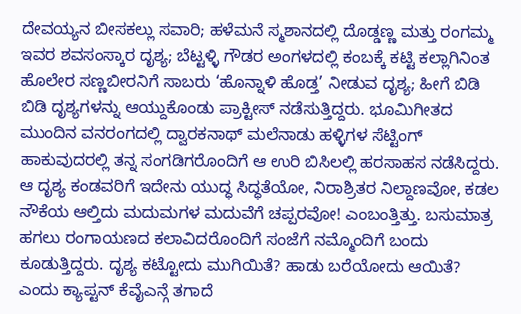ದೇವಯ್ಯನ ಬೀಸಕಲ್ಲು ಸವಾರಿ; ಹಳೆಮನೆ ಸ್ಮಶಾನದಲ್ಲಿ ದೊಡ್ಡಣ್ಣ ಮತ್ತು ರಂಗಮ್ಮ ಇವರ ಶವಸಂಸ್ಕಾರ ದೃಶ್ಯ; ಬೆಟ್ಟಳ್ಳಿ ಗೌಡರ ಅಂಗಳದಲ್ಲಿ ಕಂಬಕ್ಕೆ ಕಟ್ಟಿ ಕಲ್ಲಾಗಿನಿಂತ ಹೊಲೇರ ಸಣ್ಣಬೀರನಿಗೆ ಸಾಬರು ‘ಹೊನ್ನಾಳಿ ಹೊಡ್ತ’ ನೀಡುವ ದೃಶ್ಯ; ಹೀಗೆ ಬಿಡಿ ಬಿಡಿ ದೃಶ್ಯಗಳನ್ನು ಆಯ್ದುಕೊಂಡು ಪ್ರಾಕ್ಟೀಸ್ ನಡೆಸುತ್ತಿದ್ದರು. ಭೂಮಿಗೀತದ ಮುಂದಿನ ವನರಂಗದಲ್ಲಿ ದ್ವಾರಕನಾಥ್ ಮಲೆನಾಡು ಹಳ್ಳಿಗಳ ಸೆಟ್ಟಿಂಗ್ ಹಾಕುವುದರಲ್ಲಿ ತನ್ನ ಸಂಗಡಿಗರೊಂದಿಗೆ ಆ ಉರಿ ಬಿಸಿಲಲ್ಲಿ ಹರಸಾಹಸ ನಡೆಸಿದ್ದರು. ಆ ದೃಶ್ಯ ಕಂಡವರಿಗೆ ಇದೇನು ಯುದ್ಧ ಸಿದ್ಧತೆಯೋ, ನಿರಾಶ್ರಿತರ ನಿಲ್ದಾಣವೋ, ಕಡಲ ನೌಕೆಯ ಆಲ್ತಿದು ಮದುಮಗಳ ಮದುವೆಗೆ ಚಪ್ಪರವೋ! ಎಂಬಂತ್ತಿತ್ತು. ಬಸುಮಾತ್ರ ಹಗಲು ರಂಗಾಯಣದ ಕಲಾವಿದರೊಂದಿಗೆ ಸಂಜೆಗೆ ನಮ್ಮೊಂದಿಗೆ ಬಂದು ಕೂಡುತ್ತಿದ್ದರು. ದೃಶ್ಯ ಕಟ್ಟೋದು ಮುಗಿಯಿತೆ? ಹಾಡು ಬರೆಯೋದು ಆಯಿತೆ? ಎಂದು ಕ್ಯಾಪ್ಟನ್ ಕೆವೈಎನ್ಗೆ ತಗಾದೆ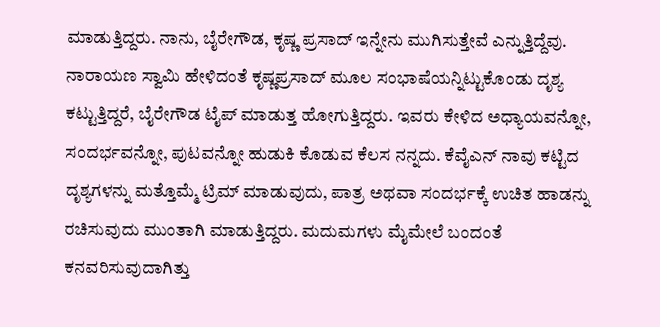ಮಾಡುತ್ತಿದ್ದರು. ನಾನು, ಬೈರೇಗೌಡ, ಕೃಷ್ಣ ಪ್ರಸಾದ್ ಇನ್ನೇನು ಮುಗಿಸುತ್ತೇವೆ ಎನ್ನುತ್ತಿದ್ದೆವು. ನಾರಾಯಣ ಸ್ವಾಮಿ ಹೇಳಿದಂತೆ ಕೃಷ್ಣಪ್ರಸಾದ್ ಮೂಲ ಸಂಭಾಷೆಯನ್ನಿಟ್ಟುಕೊಂಡು ದೃಶ್ಯ ಕಟ್ಟುತ್ತಿದ್ದರೆ, ಬೈರೇಗೌಡ ಟೈಪ್ ಮಾಡುತ್ತ ಹೋಗುತ್ತಿದ್ದರು. ಇವರು ಕೇಳಿದ ಅಧ್ಯಾಯವನ್ನೋ, ಸಂದರ್ಭವನ್ನೋ, ಪುಟವನ್ನೋ ಹುಡುಕಿ ಕೊಡುವ ಕೆಲಸ ನನ್ನದು. ಕೆವೈಎನ್ ನಾವು ಕಟ್ಟಿದ ದೃಶ್ಯಗಳನ್ನು ಮತ್ತೊಮ್ಮೆ ಟ್ರಿಮ್ ಮಾಡುವುದು, ಪಾತ್ರ ಅಥವಾ ಸಂದರ್ಭಕ್ಕೆ ಉಚಿತ ಹಾಡನ್ನು ರಚಿಸುವುದು ಮುಂತಾಗಿ ಮಾಡುತ್ತಿದ್ದರು. ಮದುಮಗಳು ಮೈಮೇಲೆ ಬಂದಂತೆ ಕನವರಿಸುವುದಾಗಿತ್ತು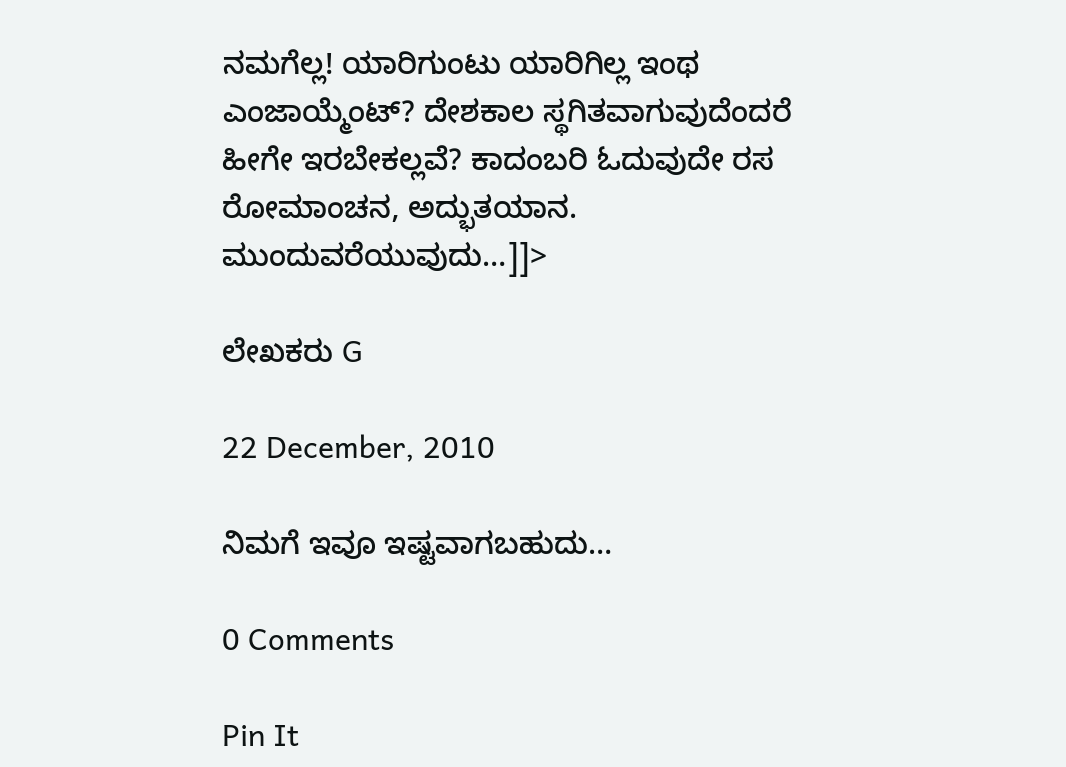ನಮಗೆಲ್ಲ! ಯಾರಿಗುಂಟು ಯಾರಿಗಿಲ್ಲ ಇಂಥ ಎಂಜಾಯ್ಮೆಂಟ್? ದೇಶಕಾಲ ಸ್ಥಗಿತವಾಗುವುದೆಂದರೆ ಹೀಗೇ ಇರಬೇಕಲ್ಲವೆ? ಕಾದಂಬರಿ ಓದುವುದೇ ರಸ ರೋಮಾಂಚನ, ಅದ್ಭುತಯಾನ. ಮುಂದುವರೆಯುವುದು…]]>

ಲೇಖಕರು G

22 December, 2010

ನಿಮಗೆ ಇವೂ ಇಷ್ಟವಾಗಬಹುದು…

0 Comments

Pin It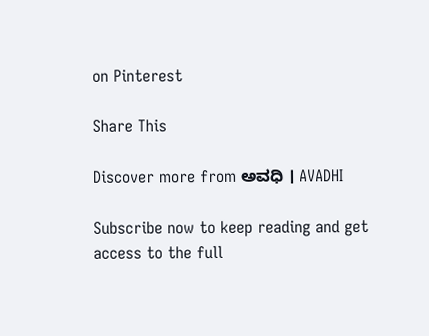on Pinterest

Share This

Discover more from ಅವಧಿ । AVADHI

Subscribe now to keep reading and get access to the full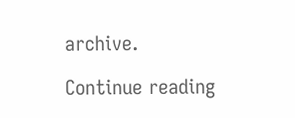archive.

Continue reading